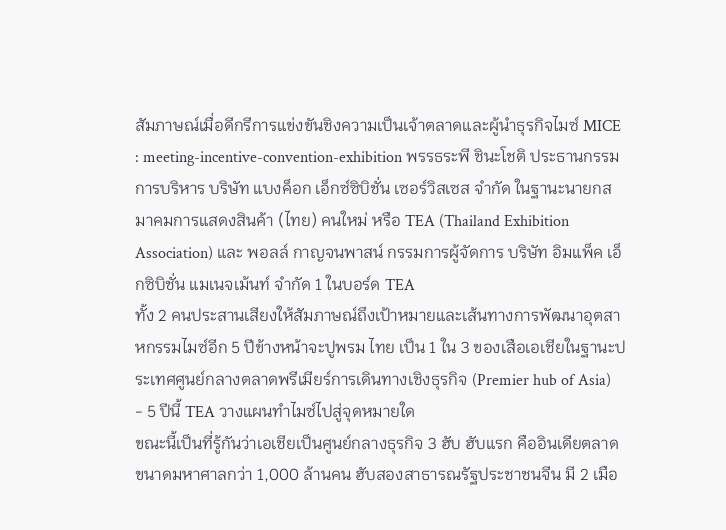สัมภาษณ์เมื่อดีกรีการแข่งขันชิงความเป็นเจ้าตลาดและผู้นำธุรกิจไมซ์ MICE : meeting-incentive-convention-exhibition พรรธระพี ชินะโชติ ประธานกรรมการบริหาร บริษัท แบงค็อก เอ็กซ์ซิบิชั่น เซอร์วิสเซส จำกัด ในฐานะนายกสมาคมการแสดงสินค้า (ไทย) คนใหม่ หรือ TEA (Thailand Exhibition Association) และ พอลล์ กาญจนพาสน์ กรรมการผู้จัดการ บริษัท อิมแพ็ค เอ็กซิบิชั่น แมเนจเม้นท์ จำกัด 1 ในบอร์ด TEA
ทั้ง 2 คนประสานเสียงให้สัมภาษณ์ถึงเป้าหมายและเส้นทางการพัฒนาอุตสาหกรรมไมซ์อีก 5 ปีข้างหน้าจะปูพรม ไทย เป็น 1 ใน 3 ของเสือเอเชียในฐานะประเทศศูนย์กลางตลาดพรีเมียร์การเดินทางเชิงธุรกิจ (Premier hub of Asia)
- 5 ปีนี้ TEA วางแผนทำไมซ์ไปสู่จุดหมายใด
ขณะนี้เป็นที่รู้กันว่าเอเชียเป็นศูนย์กลางธุรกิจ 3 ฮับ ฮับแรก คืออินเดียตลาดขนาดมหาศาลกว่า 1,000 ล้านคน ฮับสองสาธารณรัฐประชาชนจีน มี 2 เมือ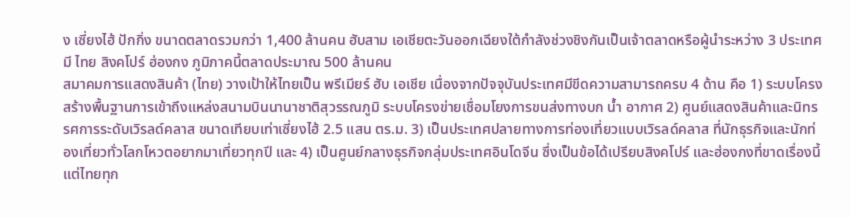ง เซี่ยงไฮ้ ปักกิ่ง ขนาดตลาดรวมกว่า 1,400 ล้านคน ฮับสาม เอเชียตะวันออกเฉียงใต้กำลังช่วงชิงกันเป็นเจ้าตลาดหรือผู้นำระหว่าง 3 ประเทศ มี ไทย สิงคโปร์ ฮ่องกง ภูมิภาคนี้ตลาดประมาณ 500 ล้านคน
สมาคมการแสดงสินค้า (ไทย) วางเป้าให้ไทยเป็น พรีเมียร์ ฮับ เอเชีย เนื่องจากปัจจุบันประเทศมีขีดความสามารถครบ 4 ด้าน คือ 1) ระบบโครงสร้างพื้นฐานการเข้าถึงแหล่งสนามบินนานาชาติสุวรรณภูมิ ระบบโครงข่ายเชื่อมโยงการขนส่งทางบก น้ำ อากาศ 2) ศูนย์แสดงสินค้าและนิทรรศการระดับเวิรลด์คลาส ขนาดเทียบเท่าเซี่ยงไฮ้ 2.5 แสน ตร.ม. 3) เป็นประเทศปลายทางการท่องเที่ยวแบบเวิรลด์คลาส ที่นักธุรกิจและนักท่องเที่ยวทั่วโลกโหวตอยากมาเที่ยวทุกปี และ 4) เป็นศูนย์กลางธุรกิจกลุ่มประเทศอินโดจีน ซึ่งเป็นข้อได้เปรียบสิงคโปร์ และฮ่องกงที่ขาดเรื่องนี้ แต่ไทยทุก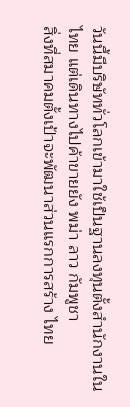วันนี้มีบริษัททั่วโลกเข้ามาใช้เป็นฐานลงทุนตั้งสำนักงานในไทย แต่เดินทางไปค้าขายยัง พม่า ลาว กัมพูชา
สิ่งที่สมาคมตั้งเป้าจะพัฒนาส่วนแรกการสร้าง ไทย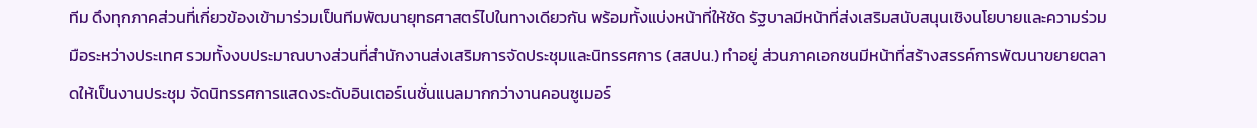ทีม ดึงทุกภาคส่วนที่เกี่ยวข้องเข้ามาร่วมเป็นทีมพัฒนายุทธศาสตร์ไปในทางเดียวกัน พร้อมทั้งแบ่งหน้าที่ให้ชัด รัฐบาลมีหน้าที่ส่งเสริมสนับสนุนเชิงนโยบายและความร่วมมือระหว่างประเทศ รวมทั้งงบประมาณบางส่วนที่สำนักงานส่งเสริมการจัดประชุมและนิทรรศการ (สสปน.) ทำอยู่ ส่วนภาคเอกชนมีหน้าที่สร้างสรรค์การพัฒนาขยายตลาดให้เป็นงานประชุม จัดนิทรรศการแสดงระดับอินเตอร์เนชั่นแนลมากกว่างานคอนซูเมอร์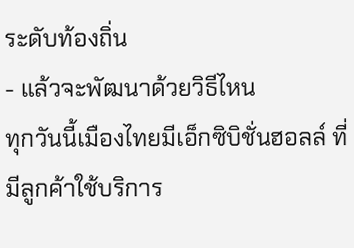ระดับท้องถิ่น
- แล้วจะพัฒนาด้วยวิธีไหน
ทุกวันนี้เมืองไทยมีเอ็กซิบิชั่นฮอลล์ ที่มีลูกค้าใช้บริการ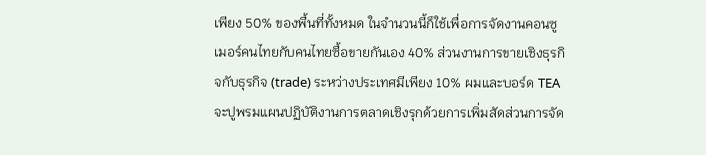เพียง 50% ของพื้นที่ทั้งหมด ในจำนวนนี้ก็ใช้เพื่อการจัดงานคอนซูเมอร์คนไทยกับคนไทยซื้อขายกันเอง 40% ส่วนงานการขายเชิงธุรกิจกับธุรกิจ (trade) ระหว่างประเทศมีเพียง 10% ผมและบอร์ด TEA จะปูพรมแผนปฏิบัติงานการตลาดเชิงรุกด้วยการเพิ่มสัดส่วนการจัด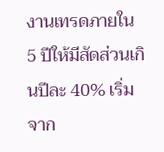งานเทรดภายใน 5 ปีให้มีสัดส่วนเกินปีละ 40% เริ่มจาก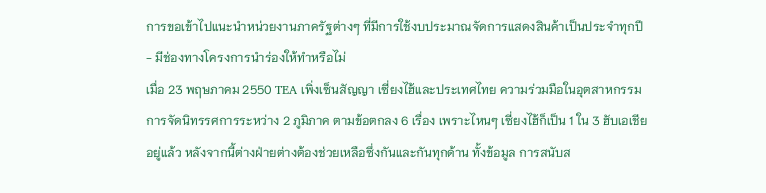การขอเข้าไปแนะนำหน่วยงานภาครัฐต่างๆ ที่มีการใช้งบประมาณจัดการแสดงสินค้าเป็นประจำทุกปี
- มีช่องทางโครงการนำร่องให้ทำหรือไม่
เมื่อ 23 พฤษภาคม 2550 TEA เพิ่งเซ็นสัญญา เซี่ยงไฮ้และประเทศไทย ความร่วมมือในอุตสาหกรรมการจัดนิทรรศการระหว่าง 2 ภูมิภาค ตามข้อตกลง 6 เรื่อง เพราะไหนๆ เซี่ยงไฮ้ก็เป็น 1 ใน 3 ฮับเอเชียอยู่แล้ว หลังจากนี้ต่างฝ่ายต่างต้องช่วยเหลือซึ่งกันและกันทุกด้าน ทั้งข้อมูล การสนับส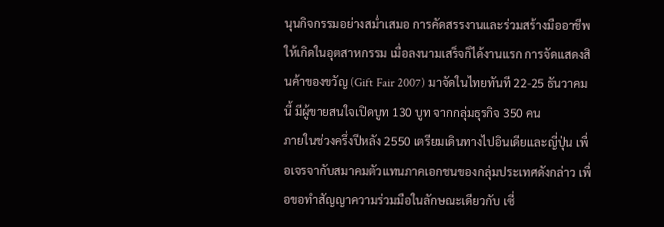นุนกิจกรรมอย่างสม่ำเสมอ การคัดสรรงานและร่วมสร้างมืออาชีพให้เกิดในอุตสาหกรรม เมื่อลงนามเสร็จก็ได้งานแรก การจัดแสดงสินค้าของขวัญ (Gift Fair 2007) มาจัดในไทยทันที 22-25 ธันวาคมนี้ มีผู้ขายสนใจเปิดบูท 130 บูท จากกลุ่มธุรกิจ 350 คน
ภายในช่วงครึ่งปีหลัง 2550 เตรียมเดินทางไปอินเดียและญี่ปุ่น เพื่อเจรจากับสมาคมตัวแทนภาคเอกชนของกลุ่มประเทศดังกล่าว เพื่อขอทำสัญญาความร่วมมือในลักษณะเดียวกับ เซี่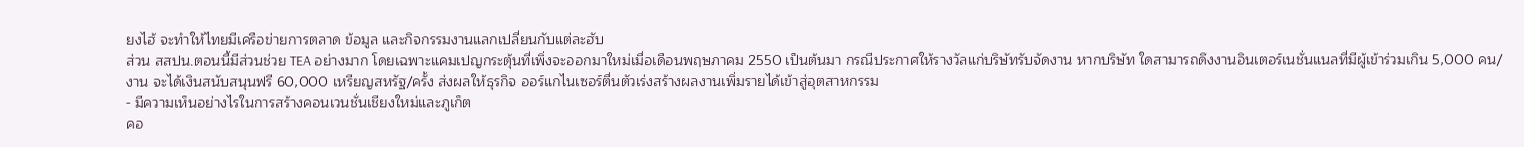ยงไฮ้ จะทำให้ไทยมีเครือข่ายการตลาด ข้อมูล และกิจกรรมงานแลกเปลี่ยนกับแต่ละฮับ
ส่วน สสปน.ตอนนี้มีส่วนช่วย TEA อย่างมาก โดยเฉพาะแคมเปญกระตุ้นที่เพิ่งจะออกมาใหม่เมื่อเดือนพฤษภาคม 2550 เป็นต้นมา กรณีประกาศให้รางวัลแก่บริษัทรับจัดงาน หากบริษัท ใดสามารถดึงงานอินเตอร์เนชั่นแนลที่มีผู้เข้าร่วมเกิน 5,000 คน/งาน จะได้เงินสนับสนุนฟรี 60,000 เหรียญสหรัฐ/ครั้ง ส่งผลให้ธุรกิจ ออร์แกไนเซอร์ตื่นตัวเร่งสร้างผลงานเพิ่มรายได้เข้าสู่อุตสาหกรรม
- มีความเห็นอย่างไรในการสร้างคอนเวนชั่นเชียงใหม่และภูเก็ต
คอ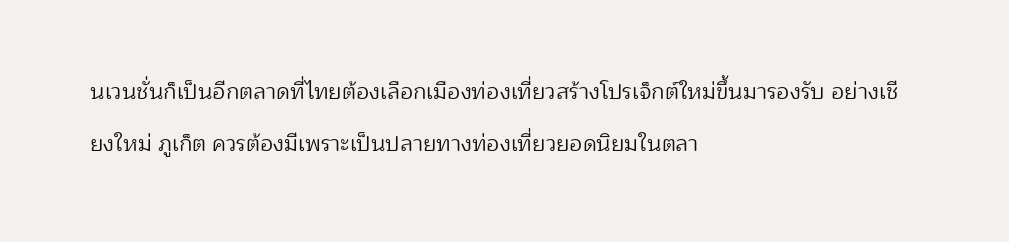นเวนชั่นก็เป็นอีกตลาดที่ไทยต้องเลือกเมืองท่องเที่ยวสร้างโปรเจ็กต์ใหม่ขึ้นมารองรับ อย่างเชียงใหม่ ภูเก็ต ควรต้องมีเพราะเป็นปลายทางท่องเที่ยวยอดนิยมในตลา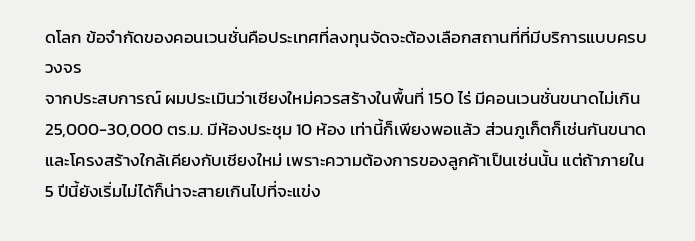ดโลก ข้อจำกัดของคอนเวนชั่นคือประเทศที่ลงทุนจัดจะต้องเลือกสถานที่ที่มีบริการแบบครบวงจร
จากประสบการณ์ ผมประเมินว่าเชียงใหม่ควรสร้างในพื้นที่ 150 ไร่ มีคอนเวนชั่นขนาดไม่เกิน 25,000-30,000 ตร.ม. มีห้องประชุม 10 ห้อง เท่านี้ก็เพียงพอแล้ว ส่วนภูเก็ตก็เช่นกันขนาดและโครงสร้างใกล้เคียงกับเชียงใหม่ เพราะความต้องการของลูกค้าเป็นเช่นนั้น แต่ถ้าภายใน 5 ปีนี้ยังเริ่มไม่ได้ก็น่าจะสายเกินไปที่จะแข่ง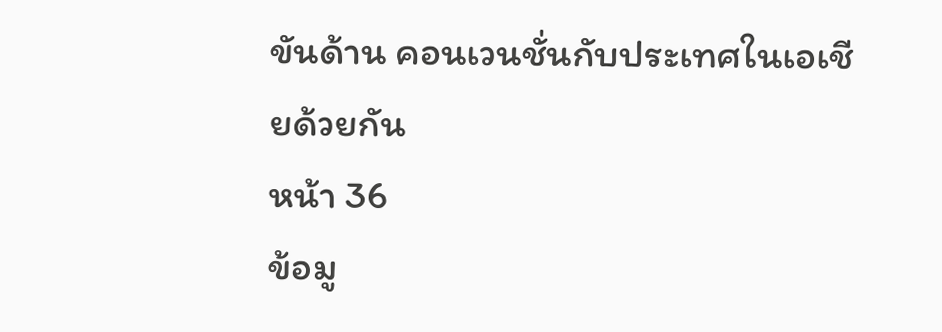ขันด้าน คอนเวนชั่นกับประเทศในเอเชียด้วยกัน
หน้า 36
ข้อมู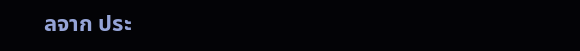ลจาก ประ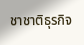ชาชาติธุรกิจ